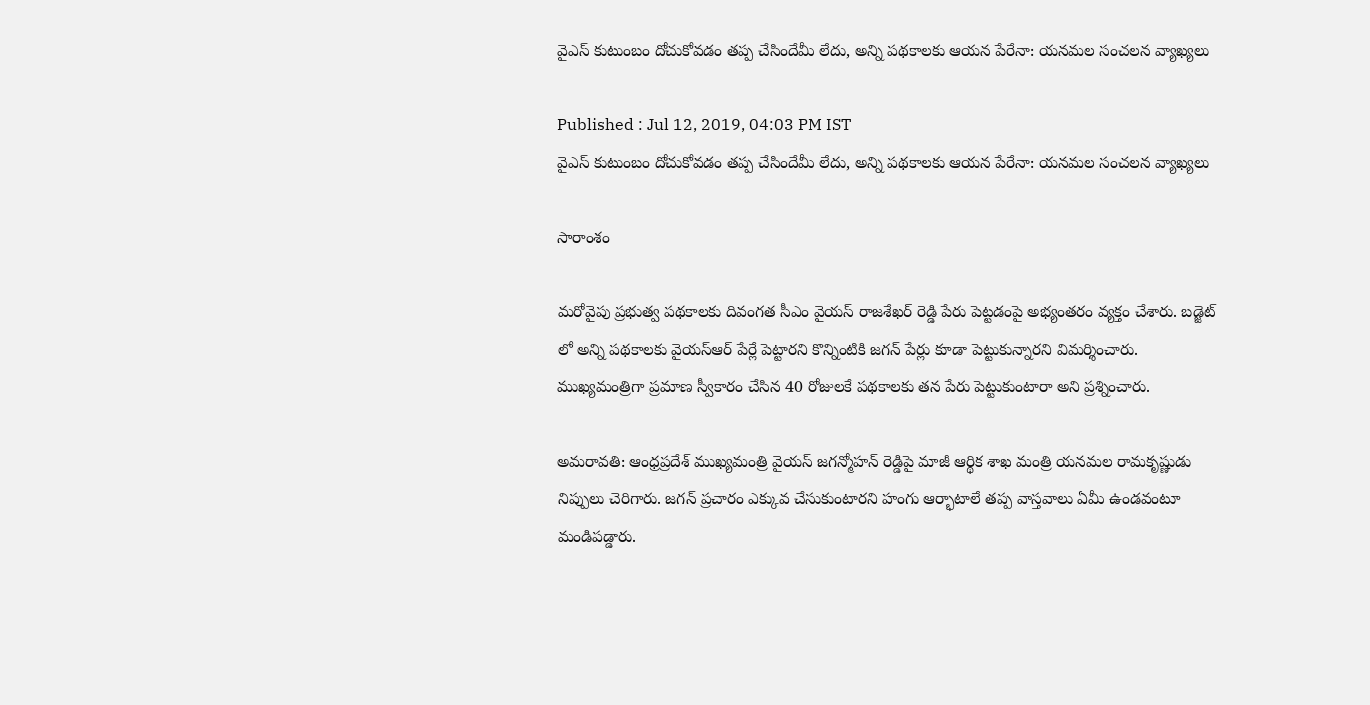వైఎస్ కుటుంబం దోచుకోవడం తప్ప చేసిందేమీ లేదు, అన్ని పథకాలకు ఆయన పేరేనా: యనమల సంచలన వ్యాఖ్యలు

Published : Jul 12, 2019, 04:03 PM IST
వైఎస్ కుటుంబం దోచుకోవడం తప్ప చేసిందేమీ లేదు, అన్ని పథకాలకు ఆయన పేరేనా: యనమల సంచలన వ్యాఖ్యలు

సారాంశం

మరోవైపు ప్రభుత్వ పథకాలకు దివంగత సీఎం వైయస్ రాజశేఖర్ రెడ్డి పేరు పెట్టడంపై అభ్యంతరం వ్యక్తం చేశారు. బడ్జెట్ లో అన్ని పథకాలకు వైయస్ఆర్ పేర్లే పెట్టారని కొన్నింటికి జగన్ పేర్లు కూడా పెట్టుకున్నారని విమర్శించారు. ముఖ్యమంత్రిగా ప్రమాణ స్వీకారం చేసిన 40 రోజులకే పథకాలకు తన పేరు పెట్టుకుంటారా అని ప్రశ్నించారు.

అమరావతి: ఆంధ్రప్రదేశ్ ముఖ్యమంత్రి వైయస్ జగన్మోహన్ రెడ్డిపై మాజీ ఆర్థిక శాఖ మంత్రి యనమల రామకృష్ణుడు నిప్పులు చెరిగారు. జగన్ ప్రచారం ఎక్కువ చేసుకుంటారని హంగు ఆర్భాటాలే తప్ప వాస్తవాలు ఏమీ ఉండవంటూ మండిపడ్డారు.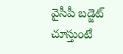వైసీపీ బడ్జెట్ చూస్తుంటే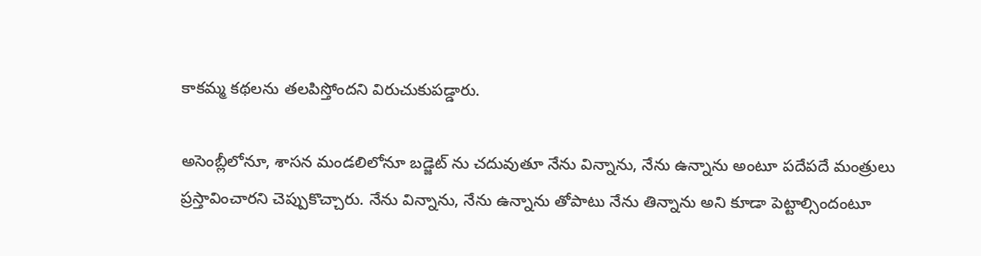కాకమ్మ కథలను తలపిస్తోందని విరుచుకుపడ్డారు.

అసెంబ్లీలోనూ, శాసన మండలిలోనూ బడ్జెట్ ను చదువుతూ నేను విన్నాను, నేను ఉన్నాను అంటూ పదేపదే మంత్రులు ప్రస్తావించారని చెప్పుకొచ్చారు. నేను విన్నాను, నేను ఉన్నాను తోపాటు నేను తిన్నాను అని కూడా పెట్టాల్సిందంటూ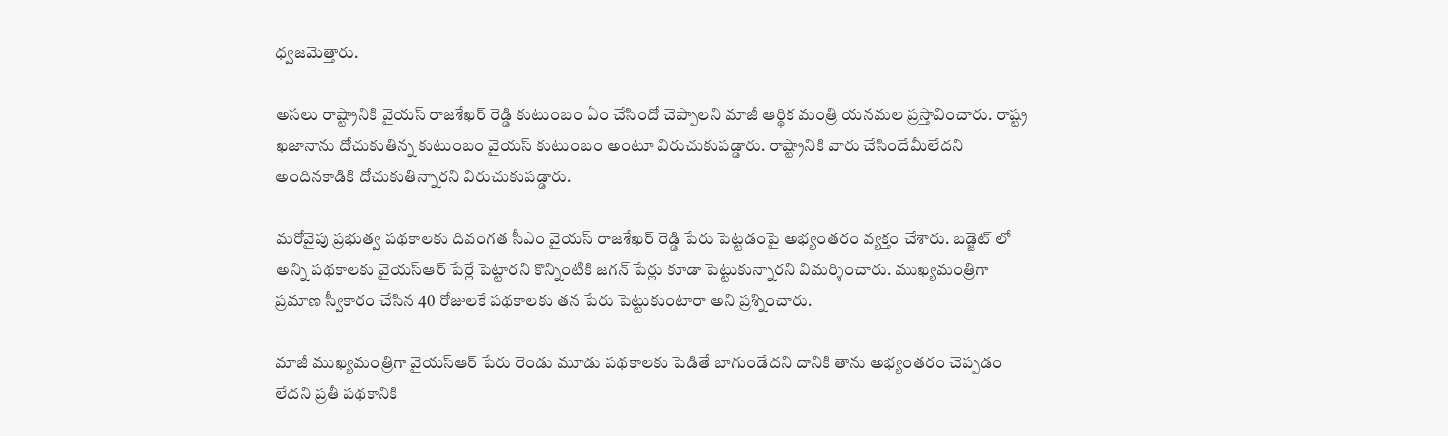ధ్వజమెత్తారు.

అసలు రాష్ట్రానికి వైయస్ రాజశేఖర్ రెడ్డి కుటుంబం ఏం చేసిందో చెప్పాలని మాజీ ఆర్థిక మంత్రి యనమల ప్రస్తావించారు. రాష్ట్ర ఖజానాను దోచుకుతిన్న కుటుంబం వైయస్ కుటుంబం అంటూ విరుచుకుపడ్డారు. రాష్ట్రానికి వారు చేసిందేమీలేదని అందినకాడికి దోచుకుతిన్నారని విరుచుకుపడ్డారు.

మరోవైపు ప్రభుత్వ పథకాలకు దివంగత సీఎం వైయస్ రాజశేఖర్ రెడ్డి పేరు పెట్టడంపై అభ్యంతరం వ్యక్తం చేశారు. బడ్జెట్ లో అన్ని పథకాలకు వైయస్ఆర్ పేర్లే పెట్టారని కొన్నింటికి జగన్ పేర్లు కూడా పెట్టుకున్నారని విమర్శించారు. ముఖ్యమంత్రిగా ప్రమాణ స్వీకారం చేసిన 40 రోజులకే పథకాలకు తన పేరు పెట్టుకుంటారా అని ప్రశ్నించారు.

మాజీ ముఖ్యమంత్రిగా వైయస్ఆర్ పేరు రెండు మూడు పథకాలకు పెడితే బాగుండేదని దానికి తాను అభ్యంతరం చెప్పడం లేదని ప్రతీ పథకానికి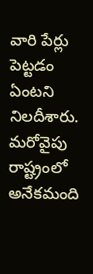వారి పేర్లు పెట్టడం ఏంటని నిలదీశారు.  మరోవైపు రాష్ట్రంలో అనేకమంది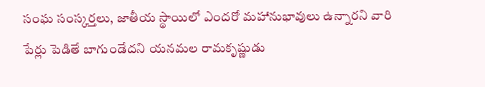సంఘ సంస్కర్తలు, జాతీయ స్థాయిలో ఎందరో మహానుభావులు ఉన్నారని వారి పేర్లు పెడితే బాగుండేదని యనమల రామకృష్ణుడు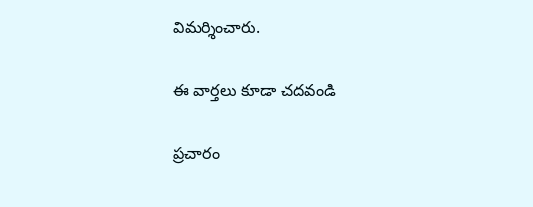విమర్శించారు.

ఈ వార్తలు కూడా చదవండి

ప్రచారం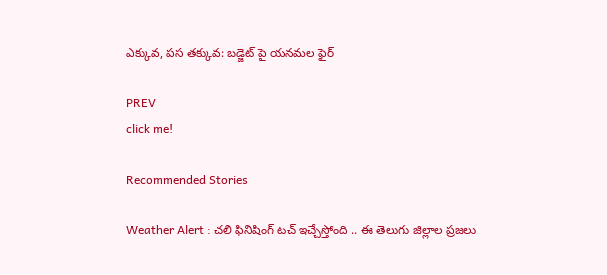ఎక్కువ, పస తక్కువ: బడ్జెట్ పై యనమల ఫైర్

PREV
click me!

Recommended Stories

Weather Alert : చలి ఫినిషింగ్ టచ్ ఇచ్చేస్తోంది .. ఈ తెలుగు జిల్లాల ప్రజలు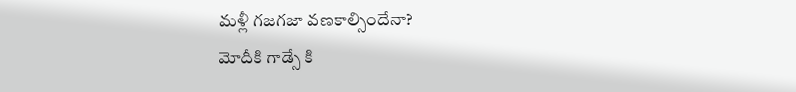మళ్లీ గజగజా వణకాల్సిందేనా?
మోదీకి గాడ్సే కి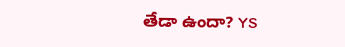తేడా ఉందా? YS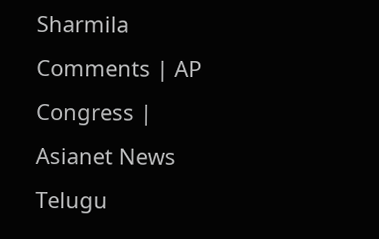Sharmila Comments | AP Congress | Asianet News Telugu